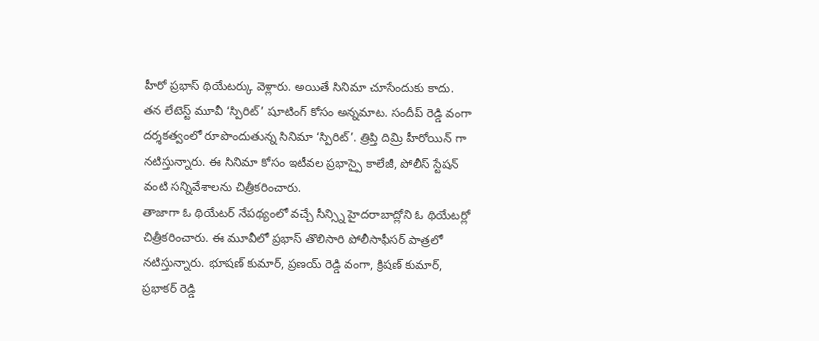హీరో ప్రభాస్ థియేటర్కు వెళ్లారు. అయితే సినిమా చూసేందుకు కాదు. తన లేటెస్ట్ మూవీ ‘స్పిరిట్’ షూటింగ్ కోసం అన్నమాట. సందీప్ రెడ్డి వంగా దర్శకత్వంలో రూపొందుతున్న సినిమా ‘స్పిరిట్’. త్రిప్తి దిమ్రి హీరోయిన్ గా నటిస్తున్నారు. ఈ సినిమా కోసం ఇటీవల ప్రభాస్పై కాలేజీ, పోలీస్ స్టేషన్ వంటి సన్నివేశాలను చిత్రీకరించారు.
తాజాగా ఓ థియేటర్ నేపథ్యంలో వచ్చే సీన్స్ని హైదరాబాద్లోని ఓ థియేటర్లో చిత్రీకరించారు. ఈ మూవీలో ప్రభాస్ తొలిసారి పోలీసాఫీసర్ పాత్రలో నటిస్తున్నారు. భూషణ్ కుమార్, ప్రణయ్ రెడ్డి వంగా, క్రిషణ్ కుమార్, ప్రభాకర్ రెడ్డి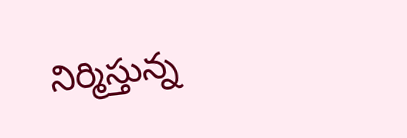నిర్మిస్తున్న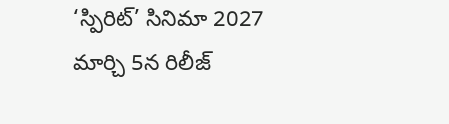‘స్పిరిట్’ సినిమా 2027 మార్చి 5న రిలీజ్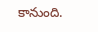కానుంది.